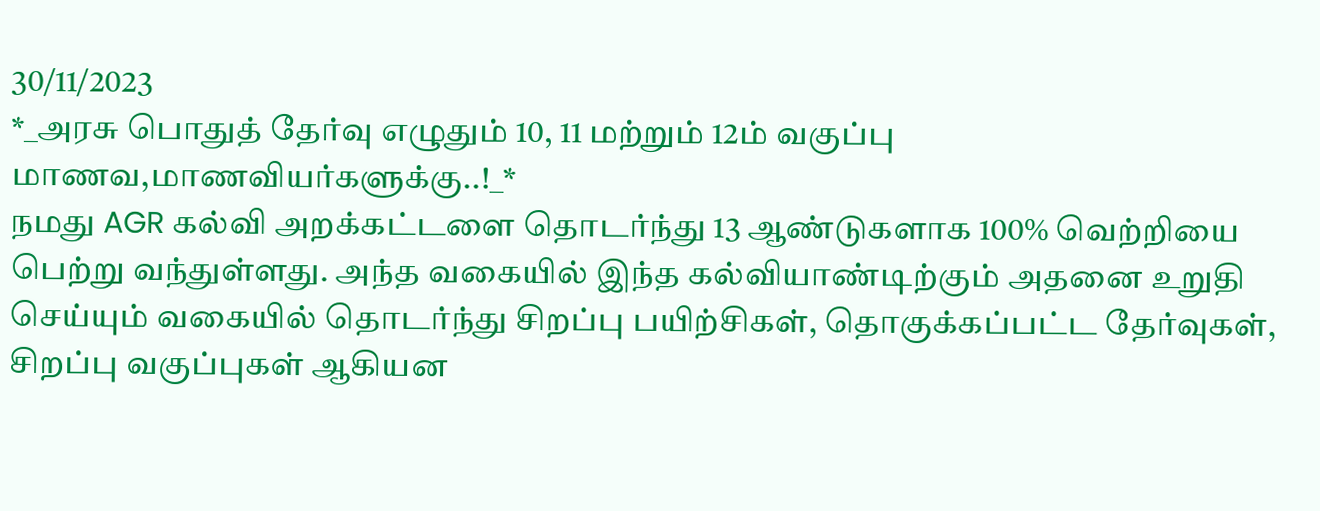30/11/2023
*_அரசு பொதுத் தேர்வு எழுதும் 10, 11 மற்றும் 12ம் வகுப்பு மாணவ,மாணவியர்களுக்கு..!_*
நமது AGR கல்வி அறக்கட்டளை தொடர்ந்து 13 ஆண்டுகளாக 100% வெற்றியை பெற்று வந்துள்ளது. அந்த வகையில் இந்த கல்வியாண்டிற்கும் அதனை உறுதி செய்யும் வகையில் தொடர்ந்து சிறப்பு பயிற்சிகள், தொகுக்கப்பட்ட தேர்வுகள், சிறப்பு வகுப்புகள் ஆகியன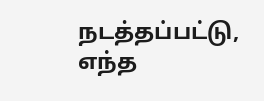நடத்தப்பட்டு, எந்த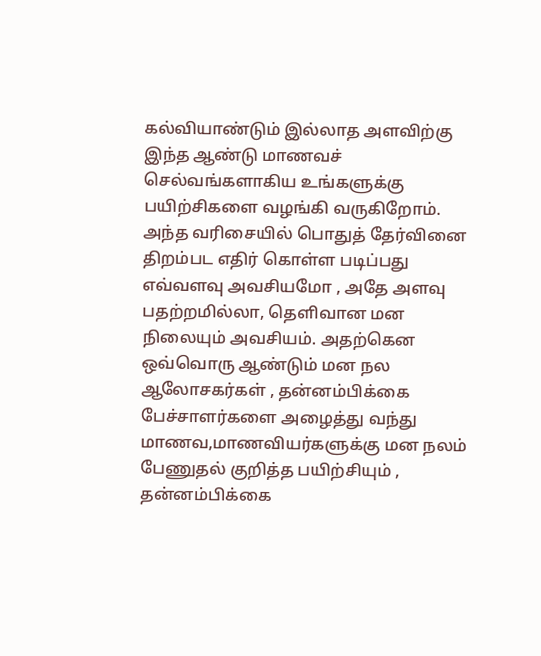கல்வியாண்டும் இல்லாத அளவிற்கு இந்த ஆண்டு மாணவச் செல்வங்களாகிய உங்களுக்கு பயிற்சிகளை வழங்கி வருகிறோம். அந்த வரிசையில் பொதுத் தேர்வினை திறம்பட எதிர் கொள்ள படிப்பது எவ்வளவு அவசியமோ , அதே அளவு பதற்றமில்லா, தெளிவான மன நிலையும் அவசியம். அதற்கென ஒவ்வொரு ஆண்டும் மன நல ஆலோசகர்கள் , தன்னம்பிக்கை பேச்சாளர்களை அழைத்து வந்து மாணவ,மாணவியர்களுக்கு மன நலம் பேணுதல் குறித்த பயிற்சியும் , தன்னம்பிக்கை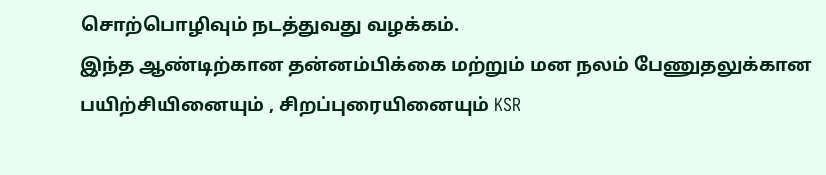சொற்பொழிவும் நடத்துவது வழக்கம்.
இந்த ஆண்டிற்கான தன்னம்பிக்கை மற்றும் மன நலம் பேணுதலுக்கான பயிற்சியினையும் , சிறப்புரையினையும் KSR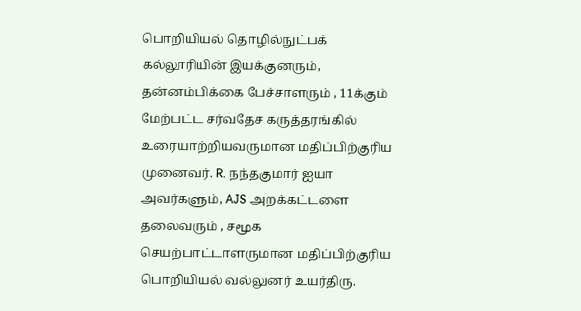பொறியியல் தொழில்நுட்பக் கல்லூரியின் இயக்குனரும், தன்னம்பிக்கை பேச்சாளரும் , 11க்கும் மேற்பட்ட சர்வதேச கருத்தரங்கில் உரையாற்றியவருமான மதிப்பிற்குரிய முனைவர். R. நந்தகுமார் ஐயா அவர்களும், AJS அறக்கட்டளை தலைவரும் , சமூக செயற்பாட்டாளருமான மதிப்பிற்குரிய பொறியியல் வல்லுனர் உயர்திரு.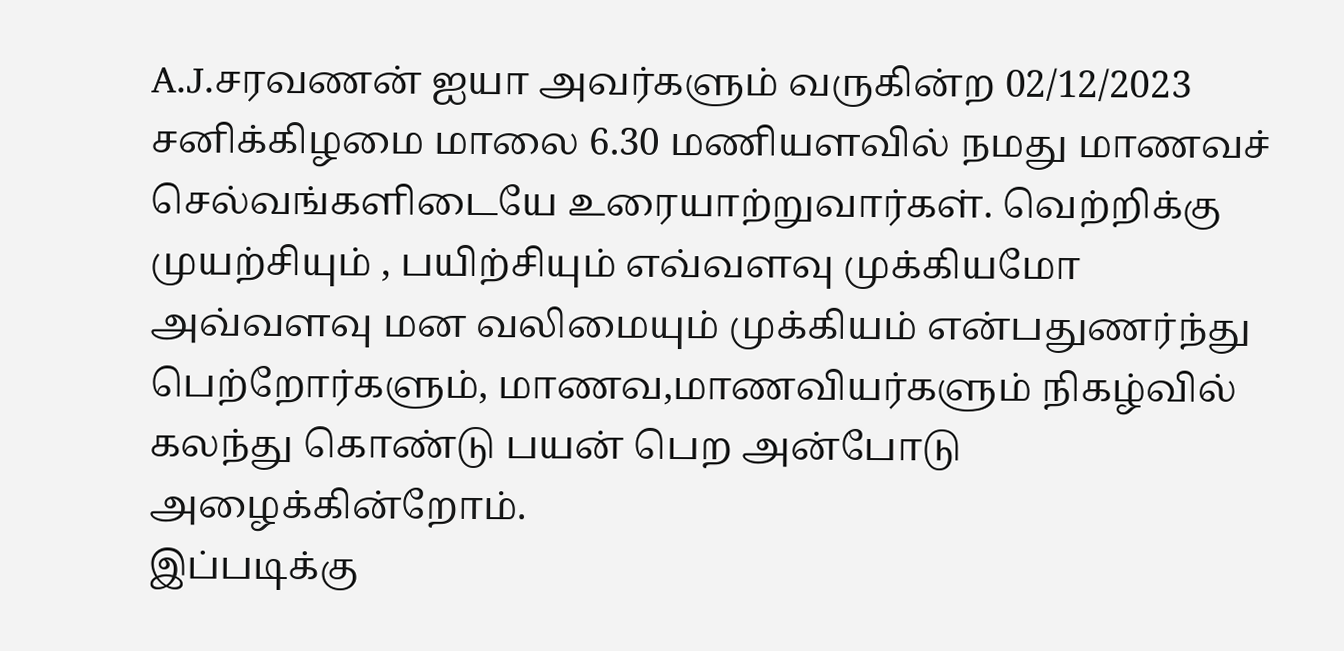A.J.சரவணன் ஐயா அவர்களும் வருகின்ற 02/12/2023 சனிக்கிழமை மாலை 6.30 மணியளவில் நமது மாணவச் செல்வங்களிடையே உரையாற்றுவார்கள். வெற்றிக்கு முயற்சியும் , பயிற்சியும் எவ்வளவு முக்கியமோ அவ்வளவு மன வலிமையும் முக்கியம் என்பதுணர்ந்து பெற்றோர்களும், மாணவ,மாணவியர்களும் நிகழ்வில் கலந்து கொண்டு பயன் பெற அன்போடு அழைக்கின்றோம்.
இப்படிக்கு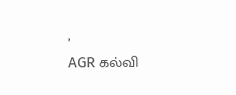,
AGR கல்வி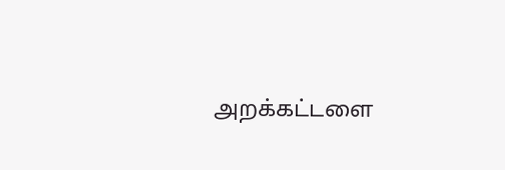அறக்கட்டளை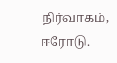நிர்வாகம், ஈரோடு.